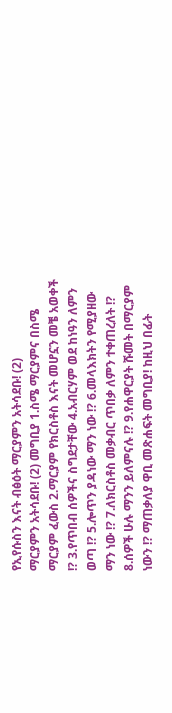የኢየሱስን እናት ብፅዕት ማርያምን አትሳደቡ! (2)
ማርያምን አትሳደቡ! (2) መግቢያ 1.ስሜ ማርያምና በስሜ ማርያም ፈውስ 2.ማርያም የክርስቶስ እናት መሆኗን መቼ አወቀች !? 3.የጥበብ ሰዎችና ስግደታቸው 4.አብርሃም ወደ ከነዓን ለምን ወጣ !? 5.ሎጥን ያዳነው ማን ነው !? 6.መላእክትን የሚያዘው ማን ነው !? 7.ለክርስቶስ መቃብር ጥበቃ ለምን ተቀጠረለት !? 8.ሰዎች ሁሉ ማንን ይለምናሉ !? 9.የሐዋርያት ሹመት በማርያም ነውን !? ማጠቃለያ ዋቢ መጽሐፍት መግቢያ! ከዚህ በፊት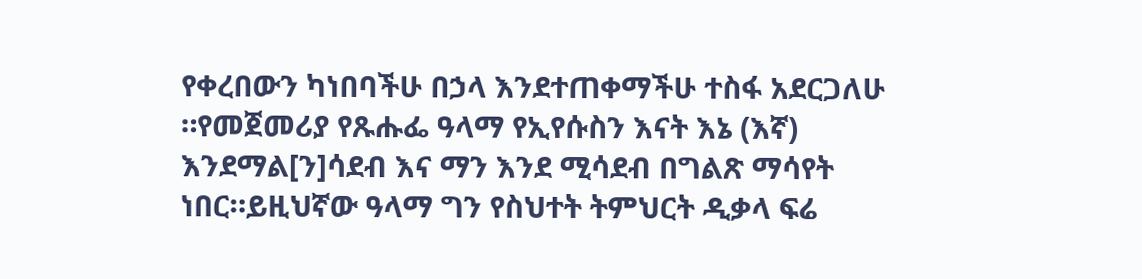የቀረበውን ካነበባችሁ በኃላ እንደተጠቀማችሁ ተስፋ አደርጋለሁ ።የመጀመሪያ የጹሑፌ ዓላማ የኢየሱስን እናት እኔ (እኛ) እንደማል[ን]ሳደብ እና ማን እንደ ሚሳደብ በግልጽ ማሳየት ነበር።ይዚህኛው ዓላማ ግን የስህተት ትምህርት ዲቃላ ፍሬ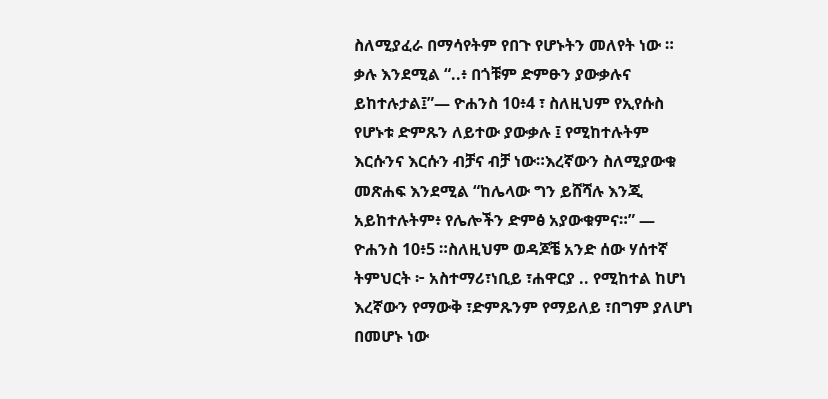ስለሚያፈራ በማሳየትም የበጉ የሆኑትን መለየት ነው ። ቃሉ እንደሚል “..፥ በጎቹም ድምፁን ያውቃሉና ይከተሉታል፤”— ዮሐንስ 10፥4 ፣ ስለዚህም የኢየሱስ የሆኑቱ ድምጹን ለይተው ያውቃሉ ፤ የሚከተሉትም እርሱንና እርሱን ብቻና ብቻ ነው።እረኛውን ስለሚያውቁ መጽሐፍ እንደሚል “ከሌላው ግን ይሸሻሉ እንጂ አይከተሉትም፥ የሌሎችን ድምፅ አያውቁምና።” — ዮሐንስ 10፥5 ።ስለዚህም ወዳጆቼ አንድ ሰው ሃሰተኛ ትምህርት ፦ አስተማሪ፣ነቢይ ፣ሐዋርያ .. የሚከተል ከሆነ እረኛውን የማውቅ ፣ድምጹንም የማይለይ ፣በግም ያለሆነ በመሆኑ ነው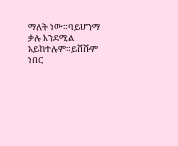ማለት ነው።ባይሆንማ ቃሉ እንደሚል አይከተሉም።ይሸሹም ነበር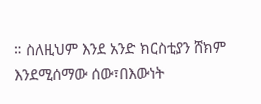። ስለዚህም እንደ አንድ ክርስቲያን ሸክም እንደሚሰማው ሰው፣በእውነት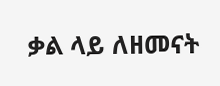ቃል ላይ ለዘመናት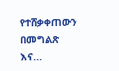የተሸቃቀጠውን በመግልጽ እና...